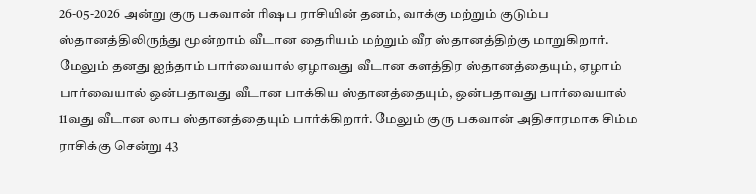26-05-2026 அன்று குரு பகவான் ரிஷப ராசியின் தனம், வாக்கு மற்றும் குடும்ப ஸ்தானத்திலிருந்து மூன்றாம் வீடான தைரியம் மற்றும் வீர ஸ்தானத்திற்கு மாறுகிறார். மேலும் தனது ஐந்தாம் பார்வையால் ஏழாவது வீடான களத்திர ஸ்தானத்தையும், ஏழாம் பார்வையால் ஒன்பதாவது வீடான பாக்கிய ஸ்தானத்தையும், ஒன்பதாவது பார்வையால் 11வது வீடான லாப ஸ்தானத்தையும் பார்க்கிறார். மேலும் குரு பகவான் அதிசாரமாக சிம்ம ராசிக்கு சென்று 43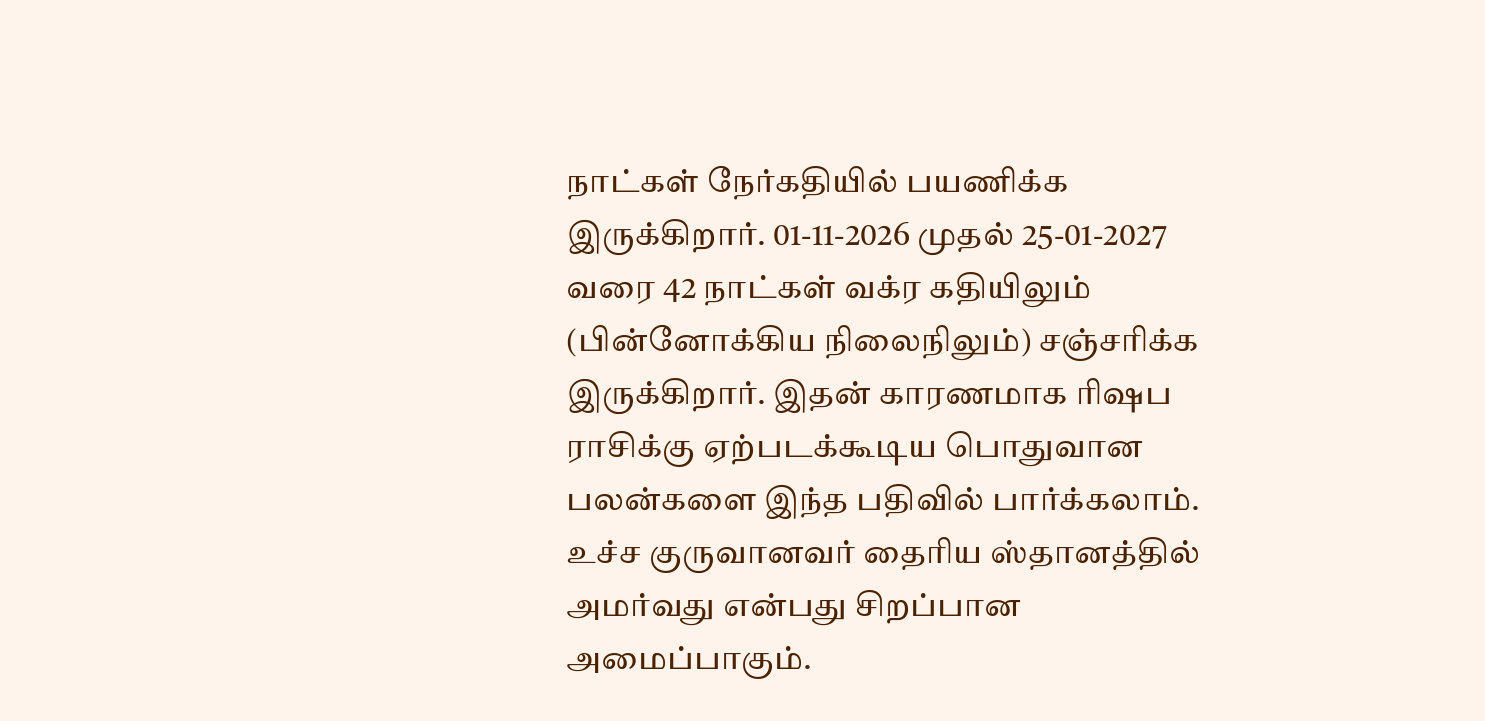நாட்கள் நேர்கதியில் பயணிக்க இருக்கிறார். 01-11-2026 முதல் 25-01-2027 வரை 42 நாட்கள் வக்ர கதியிலும் (பின்னோக்கிய நிலைநிலும்) சஞ்சரிக்க இருக்கிறார். இதன் காரணமாக ரிஷப ராசிக்கு ஏற்படக்கூடிய பொதுவான பலன்களை இந்த பதிவில் பார்க்கலாம்.
உச்ச குருவானவர் தைரிய ஸ்தானத்தில் அமர்வது என்பது சிறப்பான அமைப்பாகும்.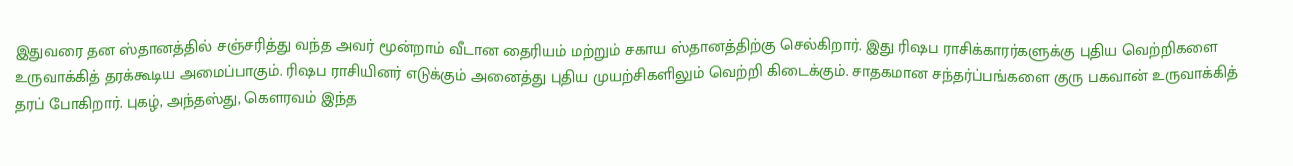இதுவரை தன ஸ்தானத்தில் சஞ்சரித்து வந்த அவர் மூன்றாம் வீடான தைரியம் மற்றும் சகாய ஸ்தானத்திற்கு செல்கிறார். இது ரிஷப ராசிக்காரர்களுக்கு புதிய வெற்றிகளை உருவாக்கித் தரக்கூடிய அமைப்பாகும். ரிஷப ராசியினர் எடுக்கும் அனைத்து புதிய முயற்சிகளிலும் வெற்றி கிடைக்கும். சாதகமான சந்தர்ப்பங்களை குரு பகவான் உருவாக்கித் தரப் போகிறார். புகழ், அந்தஸ்து, கௌரவம் இந்த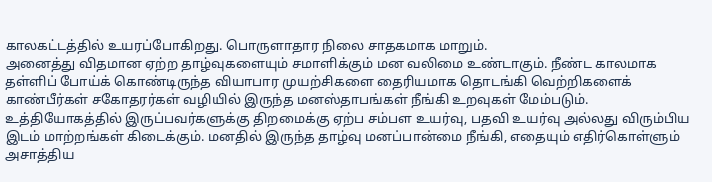காலகட்டத்தில் உயரப்போகிறது. பொருளாதார நிலை சாதகமாக மாறும்.
அனைத்து விதமான ஏற்ற தாழ்வுகளையும் சமாளிக்கும் மன வலிமை உண்டாகும். நீண்ட காலமாக தள்ளிப் போய்க் கொண்டிருந்த வியாபார முயற்சிகளை தைரியமாக தொடங்கி வெற்றிகளைக் காண்பீர்கள் சகோதரர்கள் வழியில் இருந்த மனஸ்தாபங்கள் நீங்கி உறவுகள் மேம்படும். உத்தியோகத்தில் இருப்பவர்களுக்கு திறமைக்கு ஏற்ப சம்பள உயர்வு, பதவி உயர்வு அல்லது விரும்பிய இடம் மாற்றங்கள் கிடைக்கும். மனதில் இருந்த தாழ்வு மனப்பான்மை நீங்கி, எதையும் எதிர்கொள்ளும் அசாத்திய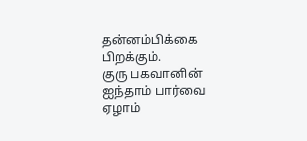தன்னம்பிக்கை பிறக்கும்.
குரு பகவானின் ஐந்தாம் பார்வை ஏழாம்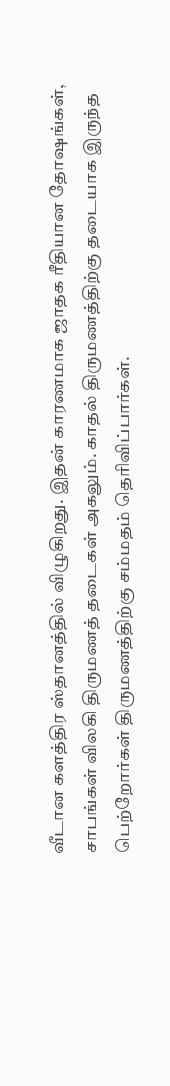வீடான களத்திர ஸ்தானத்தில் விழுகிறது. இதன் காரணமாக ஜாதக ரீதியான தோஷங்கள், சாபங்கள் விலகி திருமணத் தடைகள் அகலும். காதல் திருமணத்திற்கு தடையாக இருந்த பெற்றோர்கள் திருமணத்திற்கு சம்மதம் தெரிவிப்பார்கள்.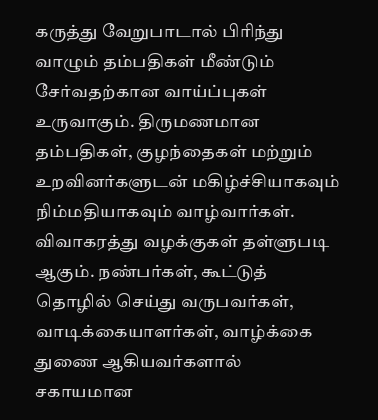கருத்து வேறுபாடால் பிரிந்து வாழும் தம்பதிகள் மீண்டும் சேர்வதற்கான வாய்ப்புகள் உருவாகும். திருமணமான தம்பதிகள், குழந்தைகள் மற்றும் உறவினர்களுடன் மகிழ்ச்சியாகவும் நிம்மதியாகவும் வாழ்வார்கள். விவாகரத்து வழக்குகள் தள்ளுபடி ஆகும். நண்பர்கள், கூட்டுத் தொழில் செய்து வருபவர்கள், வாடிக்கையாளர்கள், வாழ்க்கை துணை ஆகியவர்களால் சகாயமான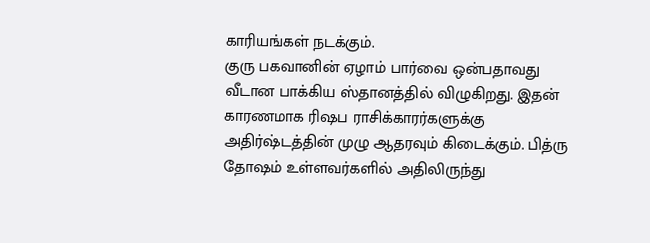காரியங்கள் நடக்கும்.
குரு பகவானின் ஏழாம் பார்வை ஒன்பதாவது வீடான பாக்கிய ஸ்தானத்தில் விழுகிறது. இதன் காரணமாக ரிஷப ராசிக்காரர்களுக்கு அதிர்ஷ்டத்தின் முழு ஆதரவும் கிடைக்கும். பித்ரு தோஷம் உள்ளவர்களில் அதிலிருந்து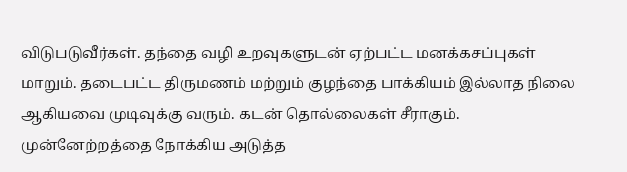விடுபடுவீர்கள். தந்தை வழி உறவுகளுடன் ஏற்பட்ட மனக்கசப்புகள் மாறும். தடைபட்ட திருமணம் மற்றும் குழந்தை பாக்கியம் இல்லாத நிலை ஆகியவை முடிவுக்கு வரும். கடன் தொல்லைகள் சீராகும். முன்னேற்றத்தை நோக்கிய அடுத்த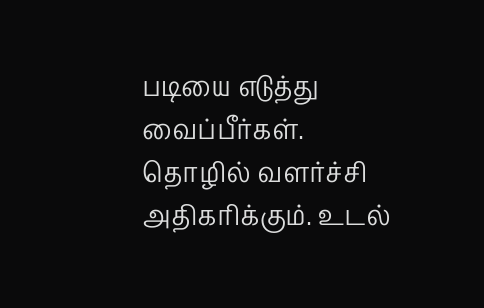படியை எடுத்து வைப்பீர்கள். தொழில் வளர்ச்சி அதிகரிக்கும். உடல்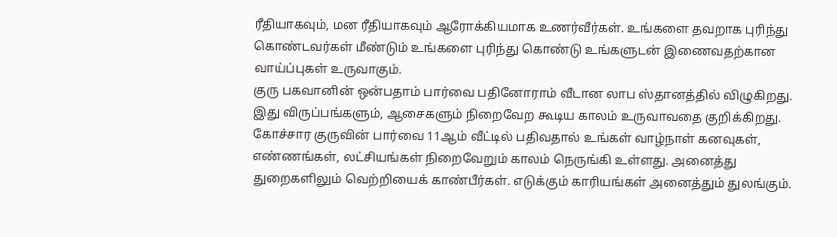ரீதியாகவும், மன ரீதியாகவும் ஆரோக்கியமாக உணர்வீர்கள். உங்களை தவறாக புரிந்து கொண்டவர்கள் மீண்டும் உங்களை புரிந்து கொண்டு உங்களுடன் இணைவதற்கான வாய்ப்புகள் உருவாகும்.
குரு பகவானின் ஒன்பதாம் பார்வை பதினோராம் வீடான லாப ஸ்தானத்தில் விழுகிறது. இது விருப்பங்களும், ஆசைகளும் நிறைவேற கூடிய காலம் உருவாவதை குறிக்கிறது. கோச்சார குருவின் பார்வை 11ஆம் வீட்டில் பதிவதால் உங்கள் வாழ்நாள் கனவுகள், எண்ணங்கள், லட்சியங்கள் நிறைவேறும் காலம் நெருங்கி உள்ளது. அனைத்து துறைகளிலும் வெற்றியைக் காண்பீர்கள். எடுக்கும் காரியங்கள் அனைத்தும் துலங்கும்.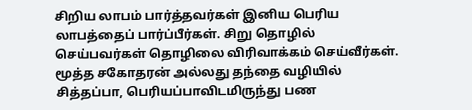சிறிய லாபம் பார்த்தவர்கள் இனிய பெரிய லாபத்தைப் பார்ப்பீர்கள். சிறு தொழில் செய்பவர்கள் தொழிலை விரிவாக்கம் செய்வீர்கள். மூத்த சகோதரன் அல்லது தந்தை வழியில் சித்தப்பா, பெரியப்பாவிடமிருந்து பண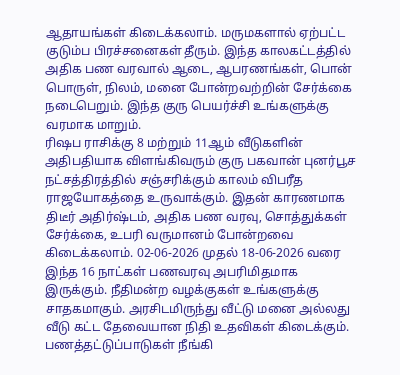ஆதாயங்கள் கிடைக்கலாம். மருமகளால் ஏற்பட்ட குடும்ப பிரச்சனைகள் தீரும். இந்த காலகட்டத்தில் அதிக பண வரவால் ஆடை, ஆபரணங்கள், பொன் பொருள், நிலம், மனை போன்றவற்றின் சேர்க்கை நடைபெறும். இந்த குரு பெயர்ச்சி உங்களுக்கு வரமாக மாறும்.
ரிஷப ராசிக்கு 8 மற்றும் 11ஆம் வீடுகளின் அதிபதியாக விளங்கிவரும் குரு பகவான் புனர்பூச நட்சத்திரத்தில் சஞ்சரிக்கும் காலம் விபரீத ராஜயோகத்தை உருவாக்கும். இதன் காரணமாக திடீர் அதிர்ஷ்டம், அதிக பண வரவு, சொத்துக்கள் சேர்க்கை, உபரி வருமானம் போன்றவை கிடைக்கலாம். 02-06-2026 முதல் 18-06-2026 வரை இந்த 16 நாட்கள் பணவரவு அபரிமிதமாக இருக்கும். நீதிமன்ற வழக்குகள் உங்களுக்கு சாதகமாகும். அரசிடமிருந்து வீட்டு மனை அல்லது வீடு கட்ட தேவையான நிதி உதவிகள் கிடைக்கும். பணத்தட்டுப்பாடுகள் நீங்கி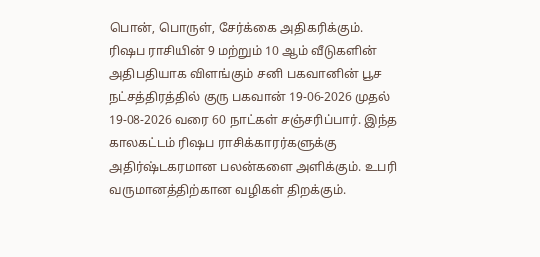பொன், பொருள், சேர்க்கை அதிகரிக்கும்.
ரிஷப ராசியின் 9 மற்றும் 10 ஆம் வீடுகளின் அதிபதியாக விளங்கும் சனி பகவானின் பூச நட்சத்திரத்தில் குரு பகவான் 19-06-2026 முதல் 19-08-2026 வரை 60 நாட்கள் சஞ்சரிப்பார். இந்த காலகட்டம் ரிஷப ராசிக்காரர்களுக்கு அதிர்ஷ்டகரமான பலன்களை அளிக்கும். உபரி வருமானத்திற்கான வழிகள் திறக்கும்.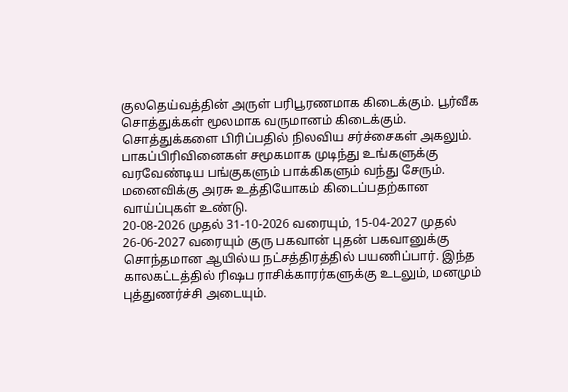குலதெய்வத்தின் அருள் பரிபூரணமாக கிடைக்கும். பூர்வீக சொத்துக்கள் மூலமாக வருமானம் கிடைக்கும். சொத்துக்களை பிரிப்பதில் நிலவிய சர்ச்சைகள் அகலும். பாகப்பிரிவினைகள் சமூகமாக முடிந்து உங்களுக்கு வரவேண்டிய பங்குகளும் பாக்கிகளும் வந்து சேரும். மனைவிக்கு அரசு உத்தியோகம் கிடைப்பதற்கான வாய்ப்புகள் உண்டு.
20-08-2026 முதல் 31-10-2026 வரையும், 15-04-2027 முதல் 26-06-2027 வரையும் குரு பகவான் புதன் பகவானுக்கு சொந்தமான ஆயில்ய நட்சத்திரத்தில் பயணிப்பார். இந்த காலகட்டத்தில் ரிஷப ராசிக்காரர்களுக்கு உடலும், மனமும் புத்துணர்ச்சி அடையும்.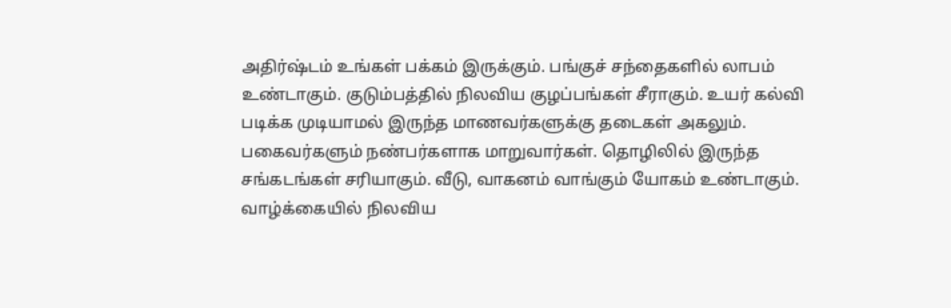அதிர்ஷ்டம் உங்கள் பக்கம் இருக்கும். பங்குச் சந்தைகளில் லாபம் உண்டாகும். குடும்பத்தில் நிலவிய குழப்பங்கள் சீராகும். உயர் கல்வி படிக்க முடியாமல் இருந்த மாணவர்களுக்கு தடைகள் அகலும். பகைவர்களும் நண்பர்களாக மாறுவார்கள். தொழிலில் இருந்த சங்கடங்கள் சரியாகும். வீடு, வாகனம் வாங்கும் யோகம் உண்டாகும். வாழ்க்கையில் நிலவிய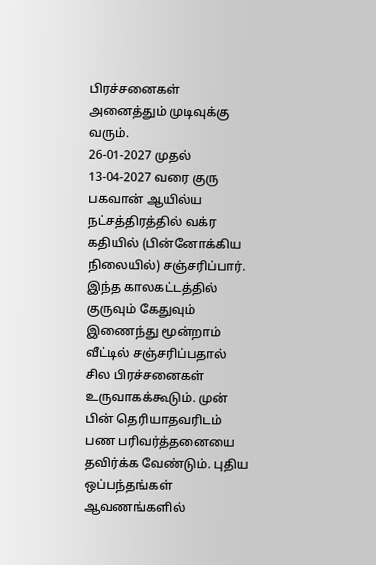பிரச்சனைகள் அனைத்தும் முடிவுக்கு வரும்.
26-01-2027 முதல் 13-04-2027 வரை குரு பகவான் ஆயில்ய நட்சத்திரத்தில் வக்ர கதியில் (பின்னோக்கிய நிலையில்) சஞ்சரிப்பார். இந்த காலகட்டத்தில் குருவும் கேதுவும் இணைந்து மூன்றாம் வீட்டில் சஞ்சரிப்பதால் சில பிரச்சனைகள் உருவாகக்கூடும். முன் பின் தெரியாதவரிடம் பண பரிவர்த்தனையை தவிர்க்க வேண்டும். புதிய ஒப்பந்தங்கள் ஆவணங்களில்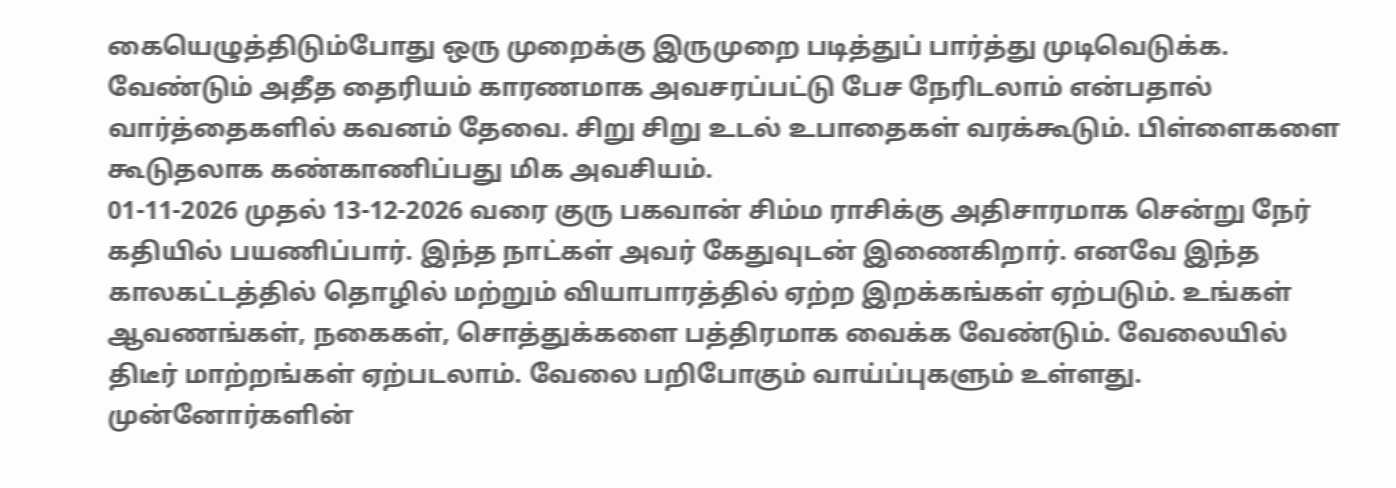கையெழுத்திடும்போது ஒரு முறைக்கு இருமுறை படித்துப் பார்த்து முடிவெடுக்க. வேண்டும் அதீத தைரியம் காரணமாக அவசரப்பட்டு பேச நேரிடலாம் என்பதால் வார்த்தைகளில் கவனம் தேவை. சிறு சிறு உடல் உபாதைகள் வரக்கூடும். பிள்ளைகளை கூடுதலாக கண்காணிப்பது மிக அவசியம்.
01-11-2026 முதல் 13-12-2026 வரை குரு பகவான் சிம்ம ராசிக்கு அதிசாரமாக சென்று நேர் கதியில் பயணிப்பார். இந்த நாட்கள் அவர் கேதுவுடன் இணைகிறார். எனவே இந்த காலகட்டத்தில் தொழில் மற்றும் வியாபாரத்தில் ஏற்ற இறக்கங்கள் ஏற்படும். உங்கள் ஆவணங்கள், நகைகள், சொத்துக்களை பத்திரமாக வைக்க வேண்டும். வேலையில் திடீர் மாற்றங்கள் ஏற்படலாம். வேலை பறிபோகும் வாய்ப்புகளும் உள்ளது. முன்னோர்களின்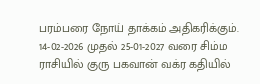பரம்பரை நோய் தாக்கம் அதிகரிக்கும்.
14-02-2026 முதல் 25-01-2027 வரை சிம்ம ராசியில் குரு பகவான் வக்ர கதியில்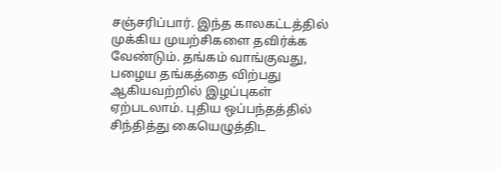சஞ்சரிப்பார். இந்த காலகட்டத்தில் முக்கிய முயற்சிகளை தவிர்க்க வேண்டும். தங்கம் வாங்குவது, பழைய தங்கத்தை விற்பது ஆகியவற்றில் இழப்புகள் ஏற்படலாம். புதிய ஒப்பந்தத்தில் சிந்தித்து கையெழுத்திட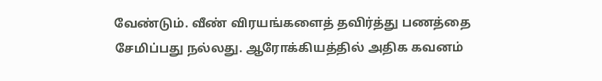வேண்டும். வீண் விரயங்களைத் தவிர்த்து பணத்தை சேமிப்பது நல்லது. ஆரோக்கியத்தில் அதிக கவனம்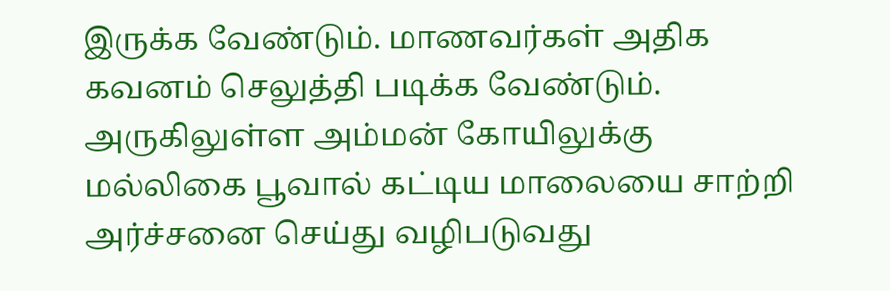இருக்க வேண்டும். மாணவர்கள் அதிக கவனம் செலுத்தி படிக்க வேண்டும்.
அருகிலுள்ள அம்மன் கோயிலுக்கு மல்லிகை பூவால் கட்டிய மாலையை சாற்றி அர்ச்சனை செய்து வழிபடுவது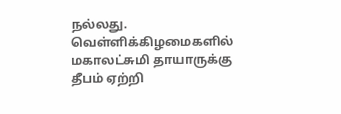நல்லது. வெள்ளிக்கிழமைகளில் மகாலட்சுமி தாயாருக்கு தீபம் ஏற்றி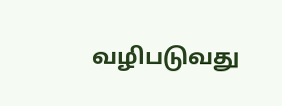வழிபடுவது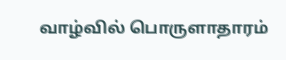வாழ்வில் பொருளாதாரம்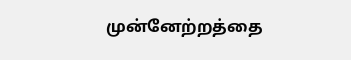முன்னேற்றத்தை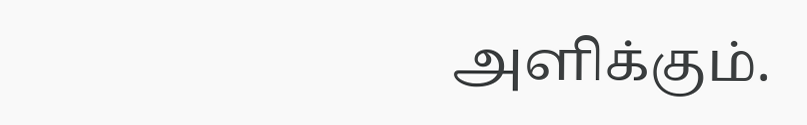அளிக்கும்.